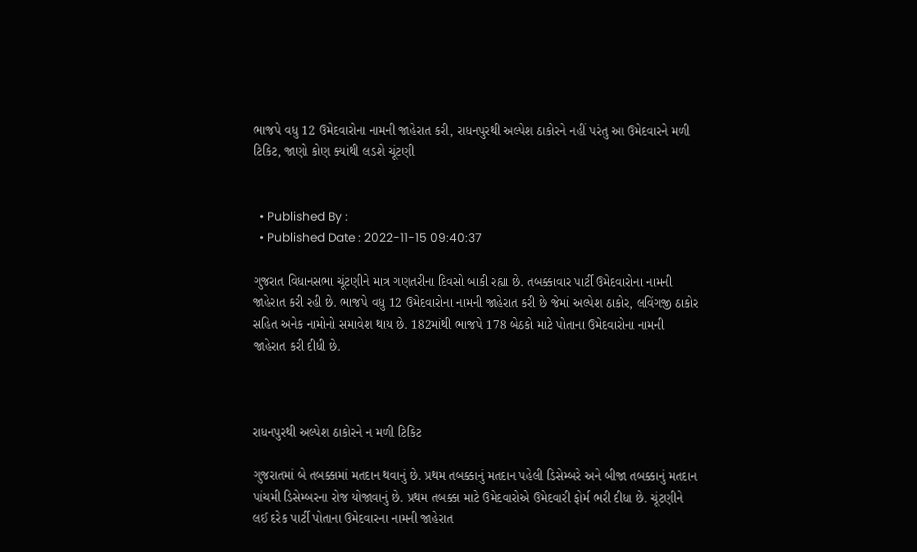ભાજપે વધુ 12 ઉમેદવારોના નામની જાહેરાત કરી, રાધનપુરથી અલ્પેશ ઠાકોરને નહીં પરંતુ આ ઉમેદવારને મળી ટિકિટ, જાણો કોણ ક્યાંથી લડશે ચૂંટણી


  • Published By :
  • Published Date : 2022-11-15 09:40:37

ગુજરાત વિધાનસભા ચૂંટણીને માત્ર ગણતરીના દિવસો બાકી રહ્યા છે. તબક્કાવાર પાર્ટી ઉમેદવારોના નામની જાહેરાત કરી રહી છે. ભાજપે વધુ 12 ઉમેદવારોના નામની જાહેરાત કરી છે જેમાં અલ્પેશ ઠાકોર, લવિંગજી ઠાકોર સહિત અનેક નામોનો સમાવેશ થાય છે. 182માંથી ભાજપે 178 બેઠકો માટે પોતાના ઉમેદવારોના નામની જાહેરાત કરી દીધી છે.



રાધનપુરથી અલ્પેશ ઠાકોરને ન મળી ટિકિટ

ગુજરાતમાં બે તબક્કામાં મતદાન થવાનું છે. પ્રથમ તબક્કાનું મતદાન પહેલી ડિસેમ્બરે અને બીજા તબક્કાનું મતદાન પાંચમી ડિસેમ્બરના રોજ યોજાવાનું છે. પ્રથમ તબક્કા માટે ઉમેદવારોએ ઉમેદવારી ફોર્મ ભરી દીધા છે. ચૂંટણીને લઈ દરેક પાર્ટી પોતાના ઉમેદવારના નામની જાહેરાત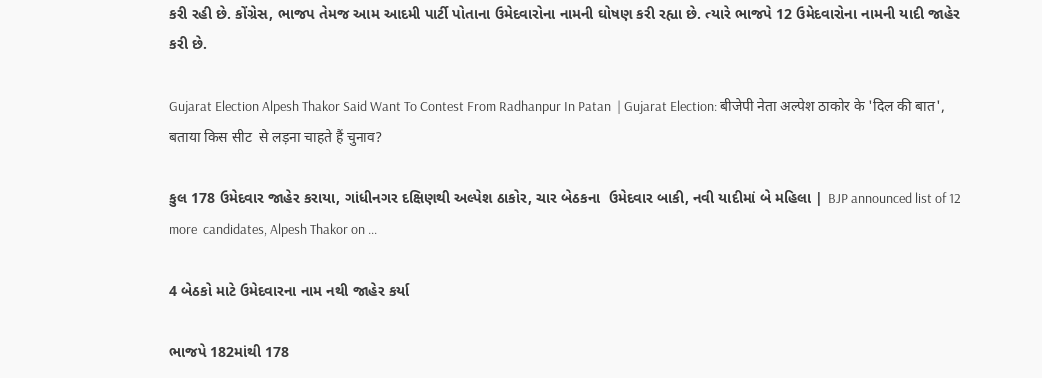કરી રહી છે. કોંગ્રેસ, ભાજપ તેમજ આમ આદમી પાર્ટી પોતાના ઉમેદવારોના નામની ઘોષણ કરી રહ્યા છે. ત્યારે ભાજપે 12 ઉમેદવારોના નામની યાદી જાહેર કરી છે.

Gujarat Election Alpesh Thakor Said Want To Contest From Radhanpur In Patan  | Gujarat Election: बीजेपी नेता अल्पेश ठाकोर के 'दिल की बात', बताया किस सीट  से लड़ना चाहते हैं चुनाव?

કુલ 178 ઉમેદવાર જાહેર કરાયા, ગાંધીનગર દક્ષિણથી અલ્પેશ ઠાકોર, ચાર બેઠકના  ઉમેદવાર બાકી, નવી યાદીમાં બે મહિલા | BJP announced list of 12 more  candidates, Alpesh Thakor on ...

4 બેઠકો માટે ઉમેદવારના નામ નથી જાહેર કર્યા

ભાજપે 182માંથી 178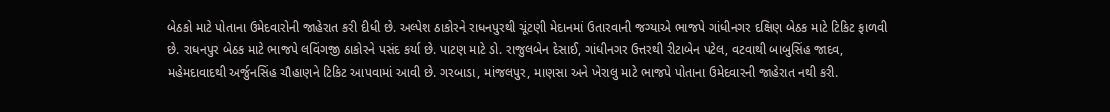બેઠકો માટે પોતાના ઉમેદવારોની જાહેરાત કરી દીધી છે. અલ્પેશ ઠાકોરને રાધનપુરથી ચૂંટણી મેદાનમાં ઉતારવાની જગ્યાએ ભાજપે ગાંધીનગર દક્ષિણ બેઠક માટે ટિકિટ ફાળવી છે. રાધનપુર બેઠક માટે ભાજપે લવિંગજી ઠાકોરને પસંદ કર્યા છે. પાટણ માટે ડો. રાજુલબેન દેસાઈ, ગાંધીનગર ઉત્તરથી રીટાબેન પટેલ, વટવાથી બાબુસિંહ જાદવ, મહેમદાવાદથી અર્જુનસિંહ ચૌહાણને ટિકિટ આપવામાં આવી છે. ગરબાડા, માંજલપુર, માણસા અને ખેરાલુ માટે ભાજપે પોતાના ઉમેદવારની જાહેરાત નથી કરી.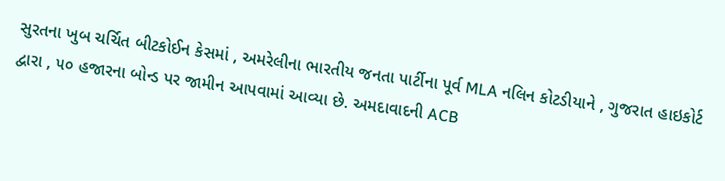સુરતના ખુબ ચર્ચિત બીટકોઈન કેસમાં , અમરેલીના ભારતીય જનતા પાર્ટીના પૂર્વ MLA નલિન કોટડીયાને , ગુજરાત હાઇકોર્ટ દ્વારા , ૫૦ હજારના બોન્ડ પર જામીન આપવામાં આવ્યા છે. અમદાવાદની ACB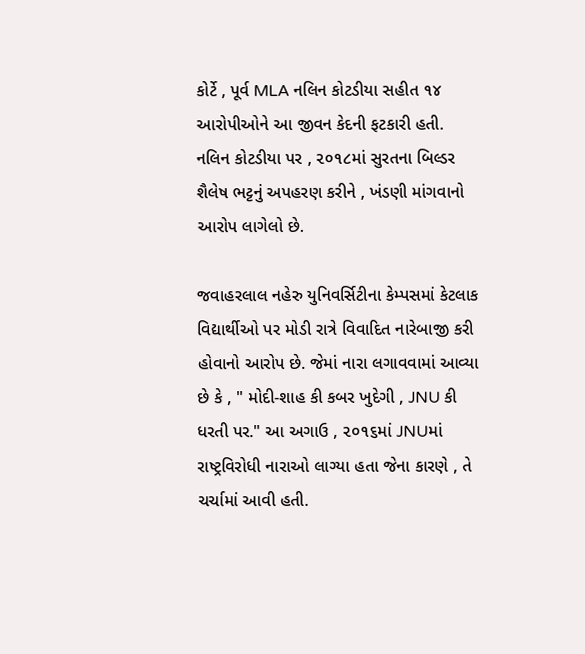કોર્ટે , પૂર્વ MLA નલિન કોટડીયા સહીત ૧૪ આરોપીઓને આ જીવન કેદની ફટકારી હતી. નલિન કોટડીયા પર , ૨૦૧૮માં સુરતના બિલ્ડર શૈલેષ ભટ્ટનું અપહરણ કરીને , ખંડણી માંગવાનો આરોપ લાગેલો છે.

જવાહરલાલ નહેરુ યુનિવર્સિટીના કેમ્પસમાં કેટલાક વિદ્યાર્થીઓ પર મોડી રાત્રે વિવાદિત નારેબાજી કરી હોવાનો આરોપ છે. જેમાં નારા લગાવવામાં આવ્યા છે કે , " મોદી-શાહ કી કબર ખુદેગી , JNU કી ધરતી પર." આ અગાઉ , ૨૦૧૬માં JNUમાં રાષ્ટ્રવિરોધી નારાઓ લાગ્યા હતા જેના કારણે , તે ચર્ચામાં આવી હતી.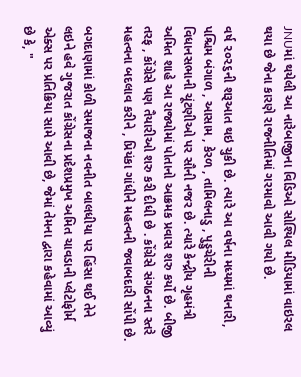JNUમાં થયેલી આ નારેબાજીના વિડિઓ સોશ્યિલ મીડિયામાં વાઇરલ થયા છે જેના કારણે રાજનીતિમાં ગરમાવો આવી ગયો છે.

વર્ષ ૨૦૨૬ની શરૂઆત થઇ ચુકી છે. ત્યારે આ વર્ષના મધ્યમાં થનારી, પશ્ચિમ બંગાળ , આસામ , કેરળ , તામિલનાડુ , પુડ્ડુચેરીની વિધાનસભાની ચૂંટણીઓ પર સૌની નજર છે. ત્યારે કેન્દ્રીય ગૃહમંત્રી અમિત શાહે આ રાજ્યોમાં પોતાનો આક્રમક પ્રવાસ શરુ કર્યો છે. બીજી તરફ , કોંગ્રેસે પણ તૈયારીઓ શરુ કરી દીધી છે . કોંગ્રેસે સંગઠનના સ્તરે મહત્વના બદલાવ કરીને , પ્રિયંકા ગાંધીને મહત્વની જવાબદારી સોંપી છે.

બગદાણામાં કોળી સમાજના નવનીત બાલધીયા પર હિંસા થઈ તેને લઇને હવે ગુજરાત કોંગ્રેસના પ્રદેશપ્રમુખ અમિત ચાવડાની પ્લેટોફોર્મ એક્સ પર પ્રતિક્રિયા સામે આવી છે, જેમાં તેમના દ્વારા કહેવામાં આવ્યું છે કે, "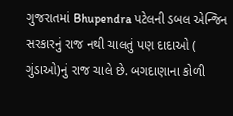ગુજરાતમાં Bhupendra પટેલની ડબલ એન્જિન સરકારનું રાજ નથી ચાલતું પણ દાદાઓ ( ગુંડાઓ)નું રાજ ચાલે છે. બગદાણાના કોળી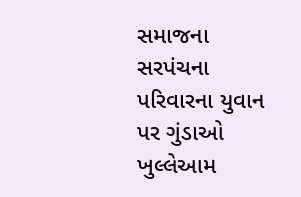સમાજના સરપંચના પરિવારના યુવાન પર ગુંડાઓ ખુલ્લેઆમ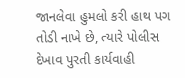જાનલેવા હુમલો કરી હાથ પગ તોડી નાખે છે, ત્યારે પોલીસ દેખાવ પુરતી કાર્યવાહી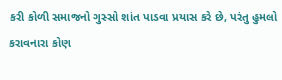કરી કોળી સમાજનો ગુસ્સો શાંત પાડવા પ્રયાસ કરે છે, પરંતુ હુમલો કરાવનારા કોણ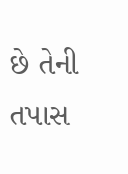છે તેની તપાસ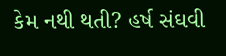કેમ નથી થતી? હર્ષ સંઘવી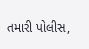તમારી પોલીસ,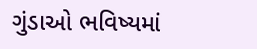ગુંડાઓ ભવિષ્યમાં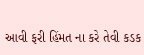આવી ફરી હિંમત ના કરે તેવી કડક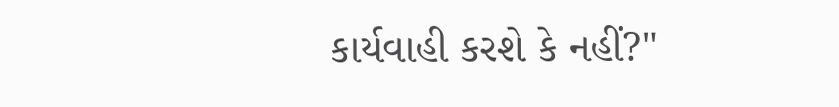કાર્યવાહી કરશે કે નહીં?"